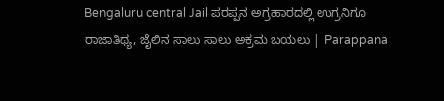Bengaluru central Jail ಪರಪ್ಪನ ಅಗ್ರಹಾರದಲ್ಲಿ ಉಗ್ರನಿಗೂ ರಾಜಾತಿಥ್ಯ, ಜೈಲಿನ ಸಾಲು ಸಾಲು ಅಕ್ರಮ ಬಯಲು | Parappana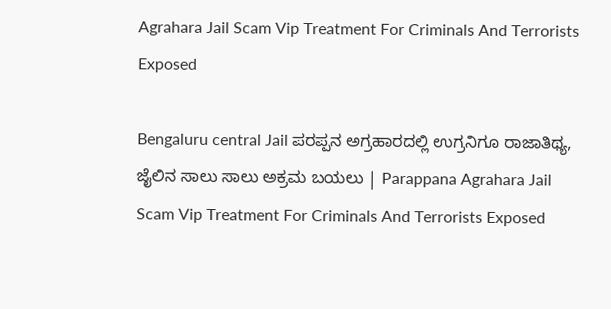Agrahara Jail Scam Vip Treatment For Criminals And Terrorists Exposed

Bengaluru central Jail ಪರಪ್ಪನ ಅಗ್ರಹಾರದಲ್ಲಿ ಉಗ್ರನಿಗೂ ರಾಜಾತಿಥ್ಯ, ಜೈಲಿನ ಸಾಲು ಸಾಲು ಅಕ್ರಮ ಬಯಲು | Parappana Agrahara Jail Scam Vip Treatment For Criminals And Terrorists Exposed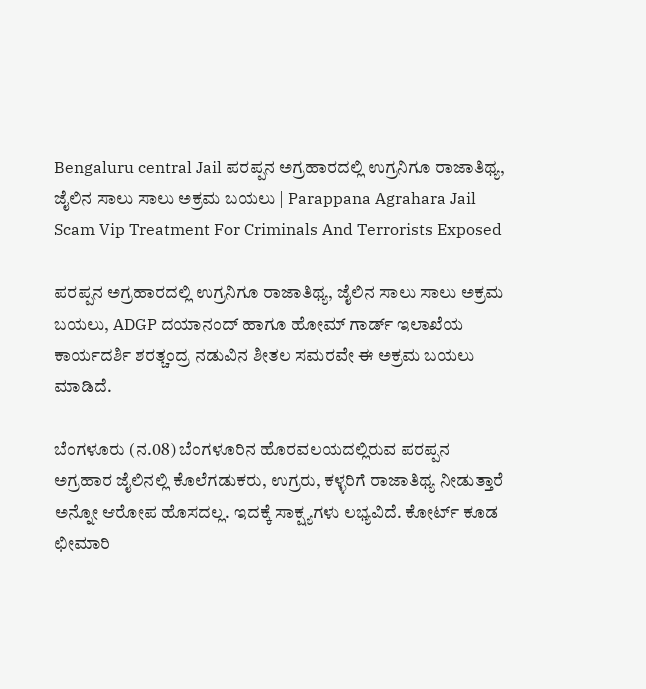Bengaluru central Jail ಪರಪ್ಪನ ಅಗ್ರಹಾರದಲ್ಲಿ ಉಗ್ರನಿಗೂ ರಾಜಾತಿಥ್ಯ, ಜೈಲಿನ ಸಾಲು ಸಾಲು ಅಕ್ರಮ ಬಯಲು | Parappana Agrahara Jail Scam Vip Treatment For Criminals And Terrorists Exposed

ಪರಪ್ಪನ ಅಗ್ರಹಾರದಲ್ಲಿ ಉಗ್ರನಿಗೂ ರಾಜಾತಿಥ್ಯ, ಜೈಲಿನ ಸಾಲು ಸಾಲು ಅಕ್ರಮ ಬಯಲು, ADGP ದಯಾನಂದ್ ಹಾಗೂ ಹೋಮ್ ಗಾರ್ಡ್ ಇಲಾಖೆಯ ಕಾರ್ಯದರ್ಶಿ ಶರತ್ಚಂದ್ರ ನಡುವಿನ ಶೀತಲ ಸಮರವೇ ಈ ಅಕ್ರಮ ಬಯಲು ಮಾಡಿದೆ.

ಬೆಂಗಳೂರು (ನ.08) ಬೆಂಗಳೂರಿನ ಹೊರವಲಯದಲ್ಲಿರುವ ಪರಪ್ಪನ ಅಗ್ರಹಾರ ಜೈಲಿನಲ್ಲಿ ಕೊಲೆಗಡುಕರು, ಉಗ್ರರು, ಕಳ್ಳರಿಗೆ ರಾಜಾತಿಥ್ಯ ನೀಡುತ್ತಾರೆ ಅನ್ನೋ ಆರೋಪ ಹೊಸದಲ್ಲ. ಇದಕ್ಕೆ ಸಾಕ್ಷ್ಯಗಳು ಲಭ್ಯವಿದೆ. ಕೋರ್ಟ್ ಕೂಡ ಛೀಮಾರಿ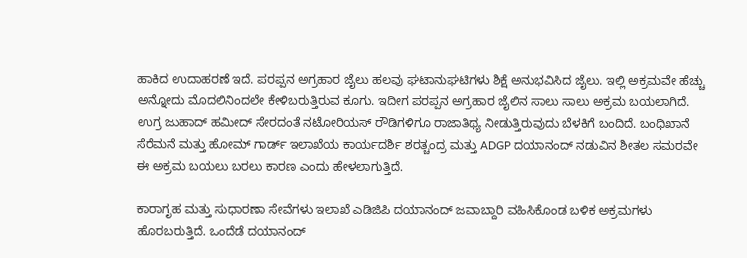ಹಾಕಿದ ಉದಾಹರಣೆ ಇದೆ. ಪರಪ್ಪನ ಅಗ್ರಹಾರ ಜೈಲು ಹಲವು ಘಟಾನುಘಟಿಗಳು ಶಿಕ್ಷೆ ಅನುಭವಿಸಿದ ಜೈಲು. ಇಲ್ಲಿ ಅಕ್ರಮವೇ ಹೆಚ್ಚು ಅನ್ನೋದು ಮೊದಲಿನಿಂದಲೇ ಕೇಳಿಬರುತ್ತಿರುವ ಕೂಗು. ಇದೀಗ ಪರಪ್ಪನ ಅಗ್ರಹಾರ ಜೈಲಿನ ಸಾಲು ಸಾಲು ಅಕ್ರಮ ಬಯಲಾಗಿದೆ. ಉಗ್ರ ಜುಹಾದ್ ಹಮೀದ್ ಸೇರದಂತೆ ನಟೋರಿಯಸ್ ರೌಡಿಗಳಿಗೂ ರಾಜಾತಿಥ್ಯ ನೀಡುತ್ತಿರುವುದು ಬೆಳಕಿಗೆ ಬಂದಿದೆ. ಬಂಧಿಖಾನೆ ಸೆರೆಮನೆ ಮತ್ತು ಹೋಮ್ ಗಾರ್ಡ್ ಇಲಾಖೆಯ ಕಾರ್ಯದರ್ಶಿ ಶರತ್ಚಂದ್ರ ಮತ್ತು ADGP ದಯಾನಂದ್ ನಡುವಿನ ಶೀತಲ‌ ಸಮರವೇ ಈ ಅಕ್ರಮ ಬಯಲು ಬರಲು ಕಾರಣ ಎಂದು ಹೇಳಲಾಗುತ್ತಿದೆ.

ಕಾರಾಗೃಹ ಮತ್ತು ಸುಧಾರಣಾ ಸೇವೆಗಳು ಇಲಾಖೆ ಎಡಿಜಿಪಿ ದಯಾನಂದ್ ಜವಾಬ್ದಾರಿ ವಹಿಸಿಕೊಂಡ ಬಳಿಕ ಅಕ್ರಮಗಳು ಹೊರಬರುತ್ತಿದೆ. ಒಂದೆಡೆ ದಯಾನಂದ್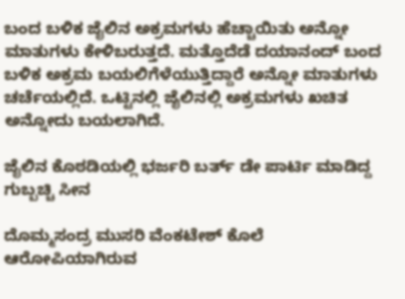ಬಂದ ಬಳಿಕ ಜೈಲಿನ ಅಕ್ರಮಗಳು ಹೆಚ್ಚಾಯಿತು ಅನ್ನೋ ಮಾತುಗಳು ಕೇಳಿಬರುತ್ತದೆ. ಮತ್ತೊದೆಡೆ ದಯಾನಂದ್ ಬಂದ ಬಳಿಕ ಅಕ್ರಮ ಬಯಲಿಗೆಳೆಯುತ್ತಿದ್ದಾರೆ ಅನ್ನೋ ಮಾತುಗಳು ಚರ್ಚೆಯಲ್ಲಿದೆ. ಒಟ್ಟಿನಲ್ಲಿ ಜೈಲಿನಲ್ಲಿ ಅಕ್ರಮಗಳು ಖಚಿತ ಅನ್ನೋದು ಬಯಲಾಗಿದೆ.

ಜೈಲಿನ ಕೊಠಡಿಯಲ್ಲಿ ಭರ್ಜರಿ ಬರ್ತ್ ಡೇ ಪಾರ್ಟಿ ಮಾಡಿದ್ದ ಗುಬ್ಬಚ್ಚಿ ಸೀನ

ದೊಮ್ಮಸಂದ್ರ ಮುಸರಿ ವೆಂಕಟೇಶ್ ಕೊಲೆ ಆರೋಪಿಯಾಗಿರುವ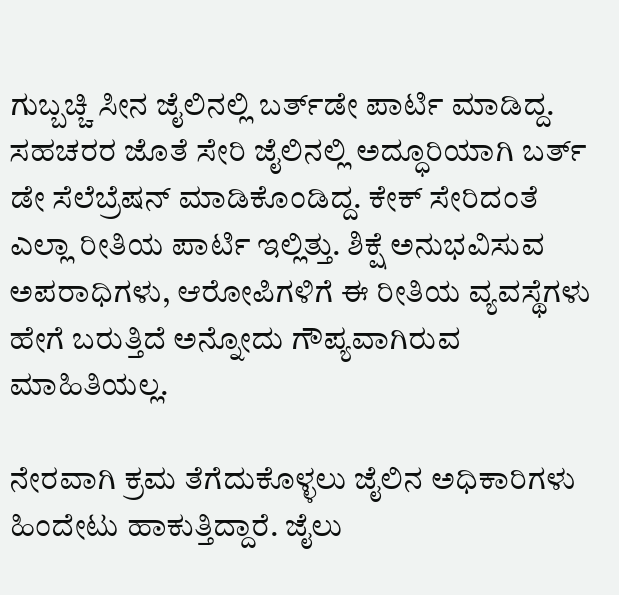ಗುಬ್ಬಚ್ಚಿ ಸೀನ ಜೈಲಿನಲ್ಲಿ ಬರ್ತ್‌ಡೇ ಪಾರ್ಟಿ ಮಾಡಿದ್ದ. ಸಹಚರರ ಜೊತೆ ಸೇರಿ ಜೈಲಿನಲ್ಲಿ ಅದ್ಧೂರಿಯಾಗಿ ಬರ್ತ್ ಡೇ ಸೆಲೆಬ್ರೆಷನ್ ಮಾಡಿಕೊಂಡಿದ್ದ. ಕೇಕ್ ಸೇರಿದಂತೆ ಎಲ್ಲಾ ರೀತಿಯ ಪಾರ್ಟಿ ಇಲ್ಲಿತ್ತು. ಶಿಕ್ಷೆ ಅನುಭವಿಸುವ ಅಪರಾಧಿಗಳು, ಆರೋಪಿಗಳಿಗೆ ಈ ರೀತಿಯ ವ್ಯವಸ್ಥೆಗಳು ಹೇಗೆ ಬರುತ್ತಿದೆ ಅನ್ನೋದು ಗೌಪ್ಯವಾಗಿರುವ ಮಾಹಿತಿಯಲ್ಲ.

ನೇರವಾಗಿ ಕ್ರಮ ತೆಗೆದುಕೊಳ್ಳಲು ಜೈಲಿನ ಅಧಿಕಾರಿಗಳು ಹಿಂದೇಟು ಹಾಕುತ್ತಿದ್ದಾರೆ. ಜೈಲು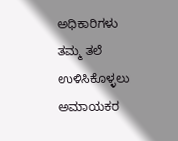ಅಧಿಕಾರಿಗಳು ತಮ್ಮ ತಲೆ ಉಳಿಸಿಕೊಳ್ಳಲು ಅಮಾಯಕರ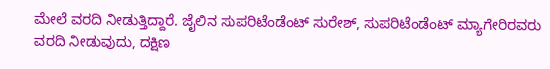ಮೇಲೆ ವರದಿ ನೀಡುತ್ತಿದ್ದಾರೆ. ಜೈಲಿನ ಸುಪರಿಟೆಂಡೆಂಟ್ ಸುರೇಶ್, ಸುಪರಿಟೆಂಡೆಂಟ್ ಮ್ಯಾಗೇರಿರವರು ವರದಿ ನೀಡುವುದು, ದಕ್ಷಿಣ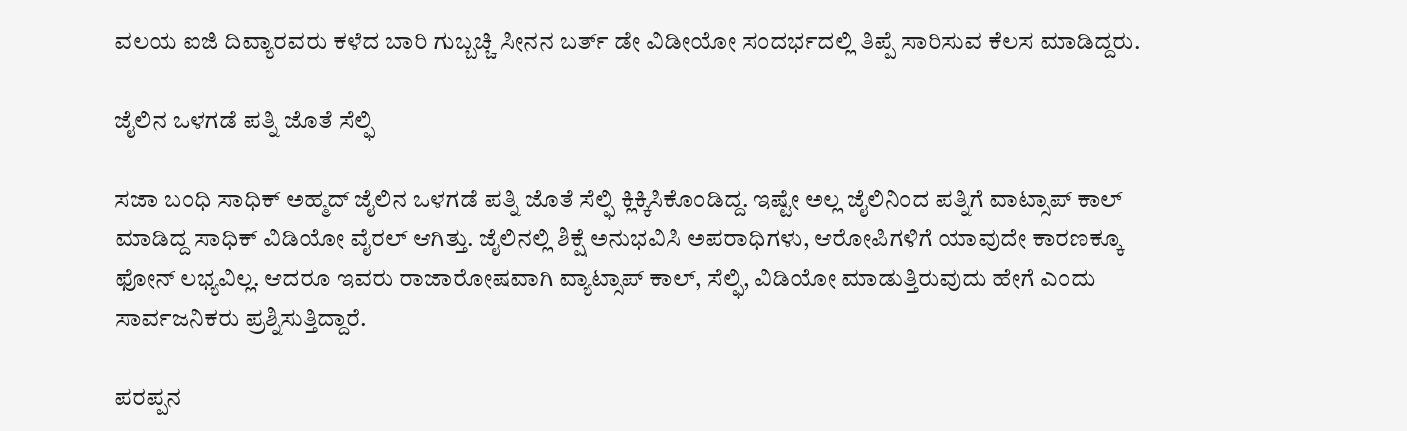ವಲಯ ಐಜಿ ದಿವ್ಯಾರವರು ಕಳೆದ ಬಾರಿ ಗುಬ್ಬಚ್ಚಿ ಸೀನನ ಬರ್ತ್ ಡೇ ವಿಡೀಯೋ ಸಂದರ್ಭದಲ್ಲಿ ತಿಪ್ಪೆ ಸಾರಿಸುವ ಕೆಲಸ ಮಾಡಿದ್ದರು.

ಜೈಲಿನ ಒಳಗಡೆ ಪತ್ನಿ ಜೊತೆ ಸೆಲ್ಫಿ

ಸಜಾ ಬಂಧಿ ಸಾಧಿಕ್ ಅಹ್ಮದ್ ಜೈಲಿನ ಒಳಗಡೆ ಪತ್ನಿ ಜೊತೆ ಸೆಲ್ಫಿ ಕ್ಲಿಕ್ಕಿಸಿಕೊಂಡಿದ್ದ. ಇಷ್ಟೇ ಅಲ್ಲ ಜೈಲಿನಿಂದ ಪತ್ನಿಗೆ ವಾಟ್ಸಾಪ್ ಕಾಲ್ ಮಾಡಿದ್ದ ಸಾಧಿಕ್ ವಿಡಿಯೋ ವೈರಲ್ ಆಗಿತ್ತು. ಜೈಲಿನಲ್ಲಿ ಶಿಕ್ಷೆ ಅನುಭವಿಸಿ ಅಪರಾಧಿಗಳು, ಆರೋಪಿಗಳಿಗೆ ಯಾವುದೇ ಕಾರಣಕ್ಕೂ ಫೋನ್ ಲಭ್ಯವಿಲ್ಲ. ಆದರೂ ಇವರು ರಾಜಾರೋಷವಾಗಿ ವ್ಯಾಟ್ಸಾಪ್ ಕಾಲ್, ಸೆಲ್ಫಿ, ವಿಡಿಯೋ ಮಾಡುತ್ತಿರುವುದು ಹೇಗೆ ಎಂದು ಸಾರ್ವಜನಿಕರು ಪ್ರಶ್ನಿಸುತ್ತಿದ್ದಾರೆ.

ಪರಪ್ಪನ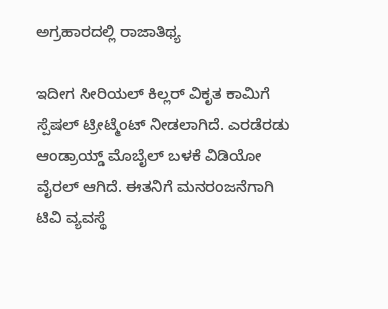ಅಗ್ರಹಾರದಲ್ಲಿ ರಾಜಾತಿಥ್ಯ

ಇದೀಗ ಸೀರಿಯಲ್ ಕಿಲ್ಲರ್ ವಿಕೃತ ಕಾಮಿಗೆ ಸ್ಪೆಷಲ್ ಟ್ರೀಟ್ಮೆಂಟ್ ನೀಡಲಾಗಿದೆ. ಎರಡೆರಡು ಆಂಡ್ರಾಯ್ಡ್ ಮೊಬೈಲ್ ಬಳಕೆ ವಿಡಿಯೋ ವೈರಲ್ ಆಗಿದೆ. ಈತನಿಗೆ ಮನರಂಜನೆಗಾಗಿ ಟಿವಿ ವ್ಯವಸ್ಥೆ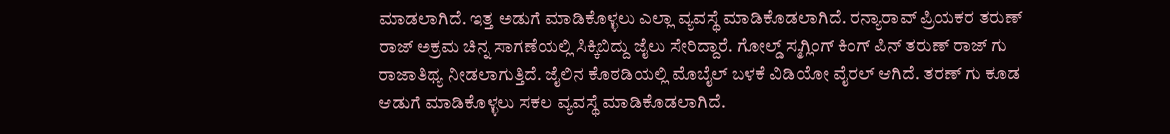ಮಾಡಲಾಗಿದೆ. ಇತ್ತ ಅಡುಗೆ ಮಾಡಿಕೊಳ್ಳಲು ಎಲ್ಲಾ ವ್ಯವಸ್ಥೆ ಮಾಡಿಕೊಡಲಾಗಿದೆ. ರನ್ಯಾರಾವ್ ಪ್ರಿಯಕರ ತರುಣ್ ರಾಜ್ ಅಕ್ರಮ ಚಿನ್ನ ಸಾಗಣೆಯಲ್ಲಿ ಸಿಕ್ಕಿಬಿದ್ದು ಜೈಲು ಸೇರಿದ್ದಾರೆ. ಗೋಲ್ಡ್ ಸ್ಮಗ್ಲಿಂಗ್ ಕಿಂಗ್ ಪಿನ್ ತರುಣ್ ರಾಜ್ ಗು ರಾಜಾತಿಥ್ಯ ನೀಡಲಾಗುತ್ತಿದೆ. ಜೈಲಿನ ಕೊಠಡಿಯಲ್ಲಿ ಮೊಬೈಲ್ ಬಳಕೆ ವಿಡಿಯೋ ವೈರಲ್ ಆಗಿದೆ. ತರಣ್ ಗು ಕೂಡ ಆಡುಗೆ ಮಾಡಿಕೊಳ್ಳಲು ಸಕಲ ವ್ಯವಸ್ಥೆ ಮಾಡಿಕೊಡಲಾಗಿದೆ.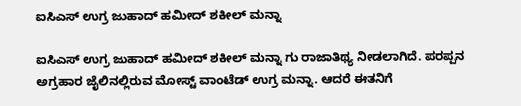ಐಸಿಎಸ್ ಉಗ್ರ ಜುಹಾದ್ ಹಮೀದ್ ಶಕೀಲ್ ಮನ್ನಾ

ಐಸಿಎಸ್ ಉಗ್ರ ಜುಹಾದ್ ಹಮೀದ್ ಶಕೀಲ್ ಮನ್ನಾ ಗು ರಾಜಾತಿಥ್ಯ ನೀಡಲಾಗಿದೆ. ಪರಪ್ಪನ ಅಗ್ರಹಾರ ಜೈಲಿನಲ್ಲಿರುವ ಮೋಸ್ಟ್ ವಾಂಟೆಡ್‌ ಉಗ್ರ ಮನ್ನಾ. ಆದರೆ ಈತನಿಗೆ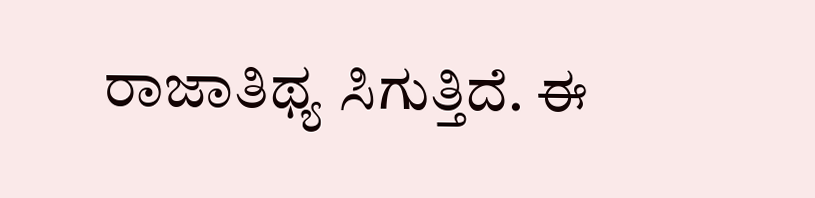ರಾಜಾತಿಥ್ಯ ಸಿಗುತ್ತಿದೆ. ಈ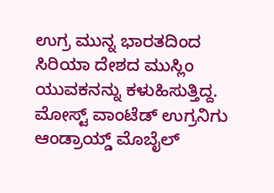ಉಗ್ರ ಮುನ್ನ ಭಾರತದಿಂದ ಸಿರಿಯಾ ದೇಶದ ಮುಸ್ಲಿಂ ಯುವಕನನ್ನು ಕಳುಹಿಸುತ್ತಿದ್ದ. ಮೋಸ್ಟ್ ವಾಂಟೆಡ್‌ ಉಗ್ರನಿಗು ಆಂಡ್ರಾಯ್ಡ್ ಮೊಬೈಲ್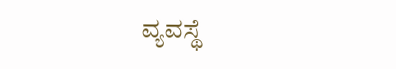ವ್ಯವಸ್ಥೆ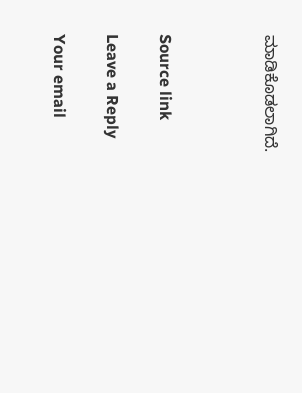ಮಾಡಿಕೊಡಲಾಗಿದೆ.



Source link

Leave a Reply

Your email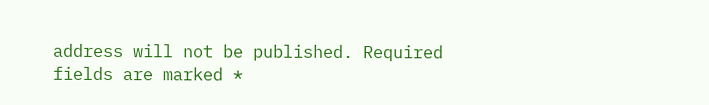address will not be published. Required fields are marked *